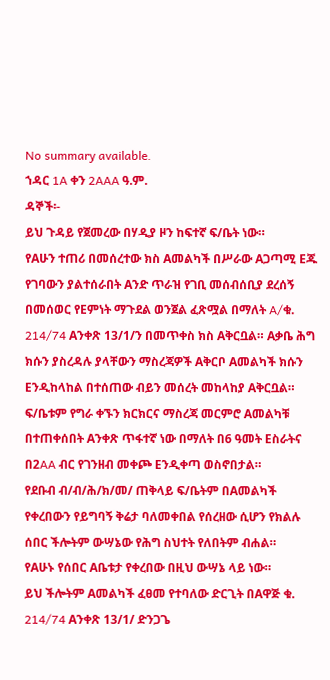No summary available.
ኀዳር 1A ቀን 2AAA ዓ.ም.
ዳኞች፡-
ይህ ጉዳይ የጀመረው በሃዲያ ዞን ከፍተኛ ፍ/ቤት ነው።
የAሁን ተጠሪ በመሰረተው ክስ Aመልካች በሥራው Aጋጣሚ Eጁ የገባውን ያልተሰራበት Aንድ ጥራዝ የገቢ መሰብሰቢያ ደረሰኝ በመሰወር የEምነት ማጉደል ወንጀል ፈጽሟል በማለት A/ቁ. 214/74 Aንቀጽ 13/1/ን በመጥቀስ ክስ Aቅርቧል። Aቃቤ ሕግ ክሱን ያስረዳሉ ያላቸውን ማስረጃዎች Aቅርቦ Aመልካች ክሱን Eንዲከላከል በተሰጠው ብይን መሰረት መከላከያ Aቅርቧል። ፍ/ቤቱም የግራ ቀኙን ክርክርና ማስረጃ መርምሮ Aመልካቹ በተጠቀሰበት Aንቀጽ ጥፋተኛ ነው በማለት በ6 ዓመት Eስራትና በ2AA ብር የገንዘብ መቀጮ Eንዲቀጣ ወስኖበታል።
የደቡብ ብ/ብ/ሕ/ክ/መ/ ጠቅላይ ፍ/ቤትም በAመልካች የቀረበውን የይግባኝ ቅሬታ ባለመቀበል የሰረዘው ሲሆን የክልሉ ሰበር ችሎትም ውሣኔው የሕግ ስህተት የለበትም ብሐል።
የAሁኑ የሰበር Aቤቱታ የቀረበው በዚህ ውሣኔ ላይ ነው።
ይህ ችሎትም Aመልካች ፈፀመ የተባለው ድርጊት በAዋጅ ቁ.
214/74 Aንቀጽ 13/1/ ድንጋጌ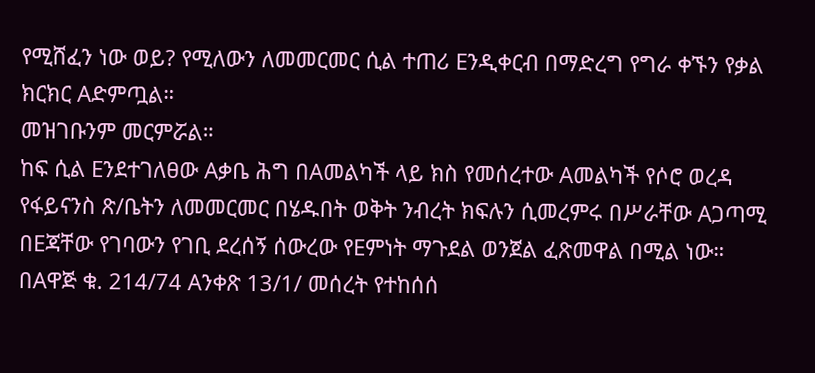የሚሸፈን ነው ወይ? የሚለውን ለመመርመር ሲል ተጠሪ Eንዲቀርብ በማድረግ የግራ ቀኙን የቃል ክርክር Aድምጧል።
መዝገቡንም መርምሯል።
ከፍ ሲል Eንደተገለፀው Aቃቤ ሕግ በAመልካች ላይ ክስ የመሰረተው Aመልካች የሶሮ ወረዳ የፋይናንስ ጽ/ቤትን ለመመርመር በሄዱበት ወቅት ንብረት ክፍሉን ሲመረምሩ በሥራቸው Aጋጣሚ በEጃቸው የገባውን የገቢ ደረሰኝ ሰውረው የEምነት ማጉደል ወንጀል ፈጽመዋል በሚል ነው።
በAዋጅ ቁ. 214/74 Aንቀጽ 13/1/ መሰረት የተከሰሰ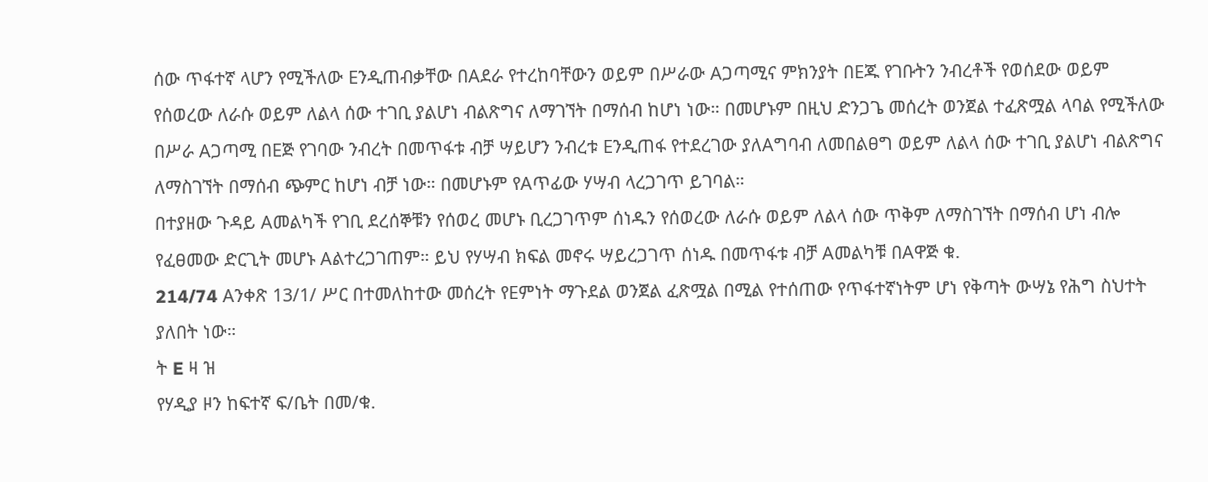ሰው ጥፋተኛ ላሆን የሚችለው Eንዲጠብቃቸው በAደራ የተረከባቸውን ወይም በሥራው Aጋጣሚና ምክንያት በEጁ የገቡትን ንብረቶች የወሰደው ወይም የሰወረው ለራሱ ወይም ለልላ ሰው ተገቢ ያልሆነ ብልጽግና ለማገኘት በማሰብ ከሆነ ነው። በመሆኑም በዚህ ድንጋጌ መሰረት ወንጀል ተፈጽሟል ላባል የሚችለው በሥራ Aጋጣሚ በEጅ የገባው ንብረት በመጥፋቱ ብቻ ሣይሆን ንብረቱ Eንዲጠፋ የተደረገው ያለAግባብ ለመበልፀግ ወይም ለልላ ሰው ተገቢ ያልሆነ ብልጽግና ለማስገኘት በማሰብ ጭምር ከሆነ ብቻ ነው። በመሆኑም የAጥፊው ሃሣብ ላረጋገጥ ይገባል።
በተያዘው ጉዳይ Aመልካች የገቢ ደረሰኞቹን የሰወረ መሆኑ ቢረጋገጥም ሰነዱን የሰወረው ለራሱ ወይም ለልላ ሰው ጥቅም ለማስገኘት በማሰብ ሆነ ብሎ የፈፀመው ድርጊት መሆኑ Aልተረጋገጠም። ይህ የሃሣብ ክፍል መኖሩ ሣይረጋገጥ ሰነዱ በመጥፋቱ ብቻ Aመልካቹ በAዋጅ ቁ.
214/74 Aንቀጽ 13/1/ ሥር በተመለከተው መሰረት የEምነት ማጉደል ወንጀል ፈጽሟል በሚል የተሰጠው የጥፋተኛነትም ሆነ የቅጣት ውሣኔ የሕግ ስህተት ያለበት ነው።
ት E ዛ ዝ
የሃዲያ ዞን ከፍተኛ ፍ/ቤት በመ/ቁ.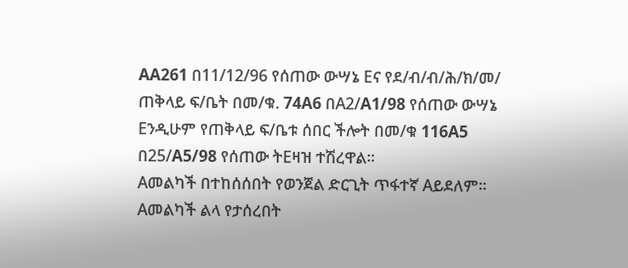AA261 በ11/12/96 የሰጠው ውሣኔ Eና የደ/ብ/ብ/ሕ/ክ/መ/ ጠቅላይ ፍ/ቤት በመ/ቁ. 74A6 በA2/A1/98 የሰጠው ውሣኔ Eንዲሁም የጠቅላይ ፍ/ቤቱ ሰበር ችሎት በመ/ቁ 116A5 በ25/A5/98 የሰጠው ትEዛዝ ተሽረዋል።
Aመልካች በተከሰሰበት የወንጀል ድርጊት ጥፋተኛ Aይደለም።
Aመልካች ልላ የታሰረበት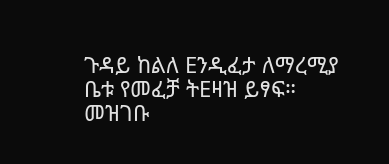ጉዳይ ከልለ Eንዲፈታ ለማረሚያ ቤቱ የመፈቻ ትEዛዝ ይፃፍ።
መዝገቡ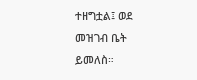ተዘግቷል፤ ወደ መዝገብ ቤት ይመለስ።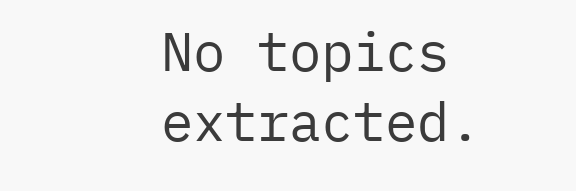No topics extracted.